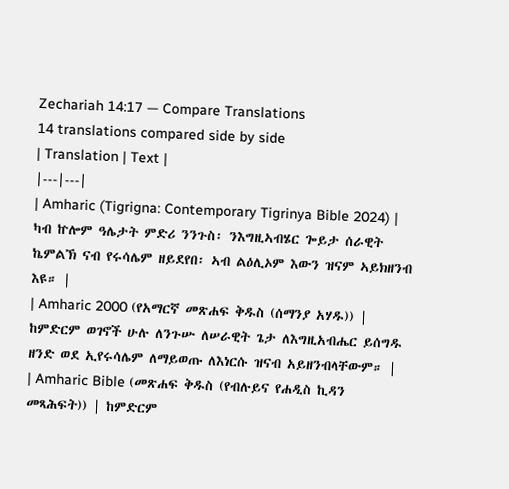Zechariah 14:17 — Compare Translations
14 translations compared side by side
| Translation | Text |
|---|---|
| Amharic (Tigrigna: Contemporary Tigrinya Bible 2024) | ካብ ኵሎም ዓሌታት ምድሪ ንንጉስ፡ ንእግዚኣብሄር ጐይታ ሰራዊት ኬምልኽ ናብ የሩሳሌም ዘይደየበ፡ ኣብ ልዕሊኦም እውን ዝናም ኣይክዘንብ እዩ። |
| Amharic 2000 (የአማርኛ መጽሐፍ ቅዱስ (ሰማንያ አሃዱ)) | ከምድርም ወገኖች ሁሉ ለንጉሡ ለሠራዊት ጌታ ለእግዚአብሔር ይሰግዱ ዘንድ ወደ ኢየሩሳሌም ለማይወጡ ለእነርሱ ዝናብ አይዘንብላቸውም። |
| Amharic Bible (መጽሐፍ ቅዱስ (የብሉይና የሐዲስ ኪዳን መጻሕፍት)) | ከምድርም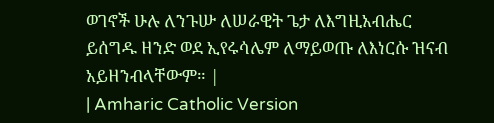ወገኖች ሁሉ ለንጉሡ ለሠራዊት ጌታ ለእግዚአብሔር ይሰግዱ ዘንድ ወደ ኢየሩሳሌም ለማይወጡ ለእነርሱ ዝናብ አይዘንብላቸውም። |
| Amharic Catholic Version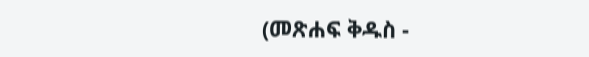(መጽሐፍ ቅዱስ -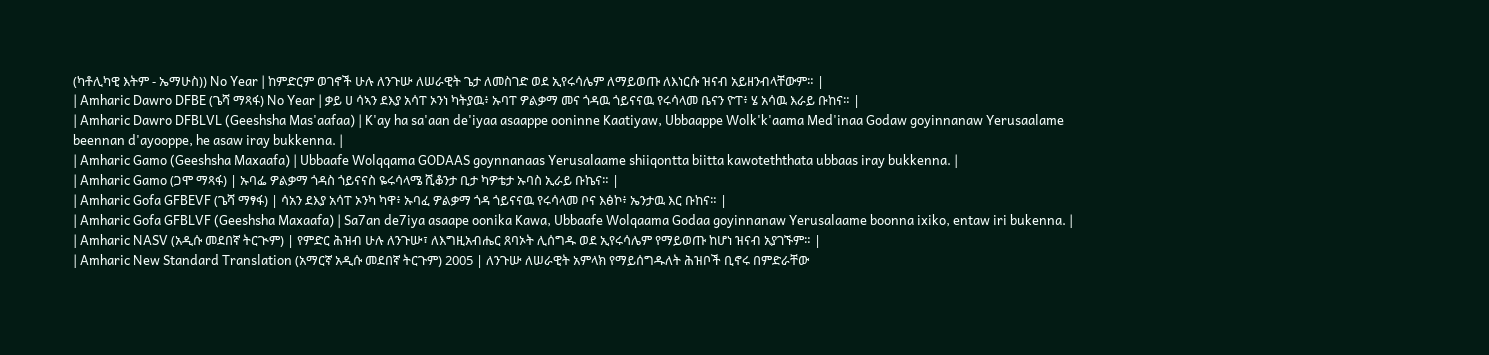(ካቶሊካዊ እትም - ኤማሁስ)) No Year | ከምድርም ወገኖች ሁሉ ለንጉሡ ለሠራዊት ጌታ ለመስገድ ወደ ኢየሩሳሌም ለማይወጡ ለእነርሱ ዝናብ አይዘንብላቸውም። |
| Amharic Dawro DFBE (ጌሻ ማጻፋ) No Year | ቃይ ሀ ሳኣን ደእያ አሳፐ ኦንነ ካትያዉ፥ ኡባፐ ዎልቃማ መና ጎዳዉ ጎይናናዉ የሩሳላመ ቤናን ዮፐ፥ ሄ አሳዉ እራይ ቡከና። |
| Amharic Dawro DFBLVL (Geeshsha Mas'aafaa) | K'ay ha sa'aan de'iyaa asaappe ooninne Kaatiyaw, Ubbaappe Wolk'k'aama Med'inaa Godaw goyinnanaw Yerusaalame beennan d'ayooppe, he asaw iray bukkenna. |
| Amharic Gamo (Geeshsha Maxaafa) | Ubbaafe Wolqqama GODAAS goynnanaas Yerusalaame shiiqontta biitta kawoteththata ubbaas iray bukkenna. |
| Amharic Gamo (ጋሞ ማጻፋ) | ኡባፌ ዎልቃማ ጎዳስ ጎይናናስ ዬሩሳላሜ ሺቆንታ ቢታ ካዎቴታ ኡባስ ኢራይ ቡኬና። |
| Amharic Gofa GFBEVF (ጌሻ ማፃፋ) | ሳአን ደእያ አሳፐ ኦንካ ካዋ፥ ኡባፈ ዎልቃማ ጎዳ ጎይናናዉ የሩሳላመ ቦና እፅኮ፥ ኤንታዉ እር ቡከና። |
| Amharic Gofa GFBLVF (Geeshsha Maxaafa) | Sa7an de7iya asaape oonika Kawa, Ubbaafe Wolqaama Godaa goyinnanaw Yerusalaame boonna ixiko, entaw iri bukenna. |
| Amharic NASV (አዲሱ መደበኛ ትርጒም) | የምድር ሕዝብ ሁሉ ለንጉሡ፣ ለእግዚአብሔር ጸባኦት ሊሰግዱ ወደ ኢየሩሳሌም የማይወጡ ከሆነ ዝናብ አያገኙም። |
| Amharic New Standard Translation (አማርኛ አዲሱ መደበኛ ትርጉም) 2005 | ለንጉሡ ለሠራዊት አምላክ የማይሰግዱለት ሕዝቦች ቢኖሩ በምድራቸው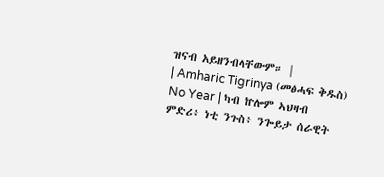ዝናብ አይዘንብላቸውም። |
| Amharic Tigrinya (መፅሓፍ ቅዱስ) No Year | ካብ ኵሎም ኣህዛብ ምድሪ፥ ነቲ ንጉስ፥ ንጐይታ ሰራዊት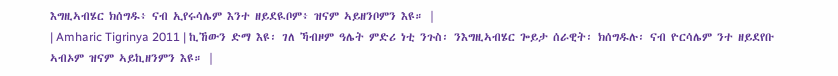እግዚኣብሄር ክሰግዱ፥ ናብ ኢየሩሳሌም እንተ ዘይደዪቦም፥ ዝናም ኣይዘንቦምን እዩ። |
| Amharic Tigrinya 2011 | ኪኸውን ድማ እዩ፡ ገለ ኻብዞም ዓሌት ምድሪ ነቲ ንጉስ፡ ንእግዚኣብሄር ጐይታ ሰራዊት፡ ክሰግዱሉ፡ ናብ ዮርሳሌም ንተ ዘይደየቡ ኣብኦም ዝናም ኣይኪዘንምን እዩ። |